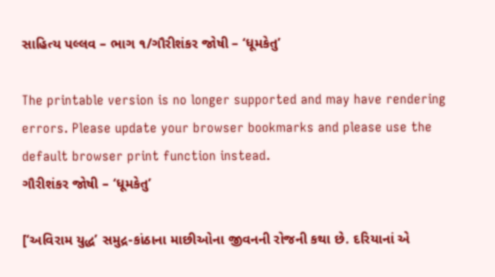સાહિત્ય પલ્લવ – ભાગ ૧/ગૌરીશંકર જોષી – ‘ધૂમકેતુ’

The printable version is no longer supported and may have rendering errors. Please update your browser bookmarks and please use the default browser print function instead.
ગૌરીશંકર જોષી – ‘ધૂમકેતુ’

[‘અવિરામ યુદ્ધ’ સમુદ્ર-કાંઠાના માછીઓના જીવનની રોજની કથા છે. દરિયાનાં એ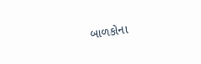બાળકોના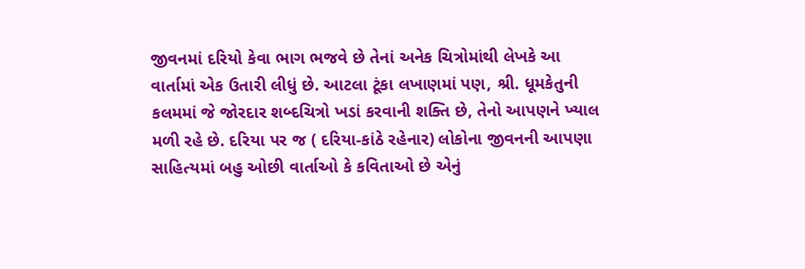જીવનમાં દરિયો કેવા ભાગ ભજવે છે તેનાં અનેક ચિત્રોમાંથી લેખકે આ વાર્તામાં એક ઉતારી લીધું છે. આટલા ટૂંકા લખાણમાં પણ, શ્રી. ધૂમકેતુની કલમમાં જે જોરદાર શબ્દચિત્રો ખડાં કરવાની શક્તિ છે, તેનો આપણને ખ્યાલ મળી રહે છે. દરિયા પર જ ( દરિયા-કાંઠે રહેનાર) લોકોના જીવનની આપણા સાહિત્યમાં બહુ ઓછી વાર્તાઓ કે કવિતાઓ છે એનું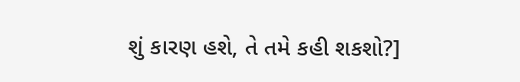શું કારણ હશે, તે તમે કહી શકશો?]